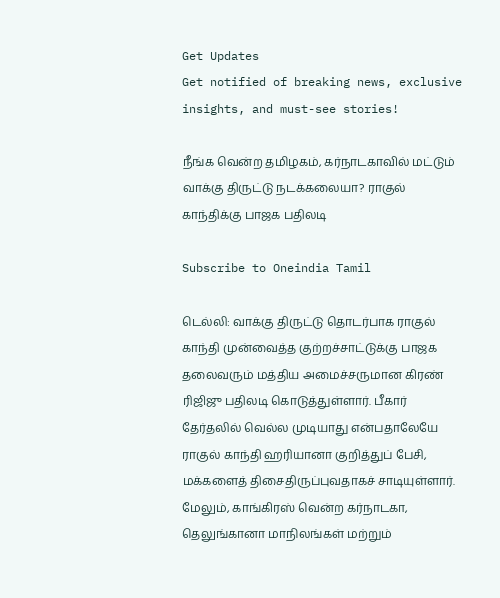Get Updates
Get notified of breaking news, exclusive insights, and must-see stories!

நீங்க வென்ற தமிழகம், கர்நாடகாவில் மட்டும் வாக்கு திருட்டு நடக்கலையா? ராகுல் காந்திக்கு பாஜக பதிலடி

Subscribe to Oneindia Tamil

டெல்லி: வாக்கு திருட்டு தொடர்பாக ராகுல் காந்தி முன்வைத்த குற்றச்சாட்டுக்கு பாஜக தலைவரும் மத்திய அமைச்சருமான கிரண் ரிஜிஜு பதிலடி கொடுத்துள்ளார். பீகார் தேர்தலில் வெல்ல முடியாது என்பதாலேயே ராகுல் காந்தி ஹரியானா குறித்துப் பேசி, மக்களைத் திசைதிருப்புவதாகச் சாடியுள்ளார். மேலும், காங்கிரஸ் வென்ற கர்நாடகா, தெலுங்கானா மாநிலங்கள் மற்றும்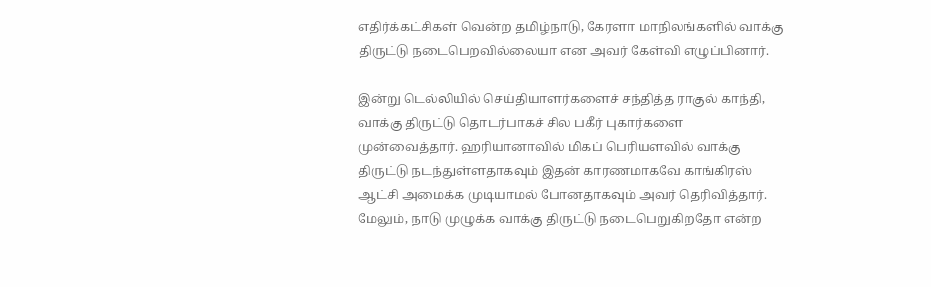எதிர்க்கட்சிகள் வென்ற தமிழ்நாடு, கேரளா மாநிலங்களில் வாக்கு திருட்டு நடைபெறவில்லையா என அவர் கேள்வி எழுப்பினார்.

இன்று டெல்லியில் செய்தியாளர்களைச் சந்தித்த ராகுல் காந்தி, வாக்கு திருட்டு தொடர்பாகச் சில பகீர் புகார்களை முன்வைத்தார். ஹரியானாவில் மிகப் பெரியளவில் வாக்கு திருட்டு நடந்துள்ளதாகவும் இதன் காரணமாகவே காங்கிரஸ் ஆட்சி அமைக்க முடியாமல் போனதாகவும் அவர் தெரிவித்தார். மேலும், நாடு முழுக்க வாக்கு திருட்டு நடைபெறுகிறதோ என்ற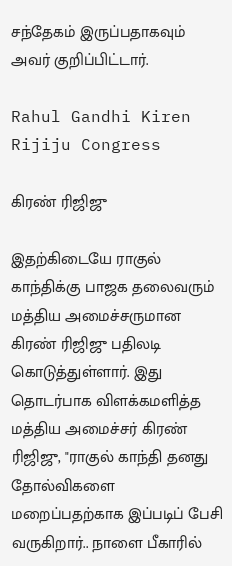சந்தேகம் இருப்பதாகவும் அவர் குறிப்பிட்டார்.

Rahul Gandhi Kiren Rijiju Congress

கிரண் ரிஜிஜு

இதற்கிடையே ராகுல் காந்திக்கு பாஜக தலைவரும் மத்திய அமைச்சருமான கிரண் ரிஜிஜு பதிலடி கொடுத்துள்ளார். இது தொடர்பாக விளக்கமளித்த மத்திய அமைச்சர் கிரண் ரிஜிஜு, "ராகுல் காந்தி தனது தோல்விகளை மறைப்பதற்காக இப்படிப் பேசி வருகிறார்.. நாளை பீகாரில்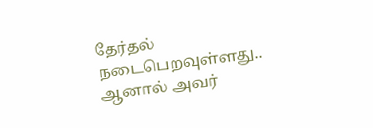தேர்தல் நடைபெறவுள்ளது.. ஆனால் அவர்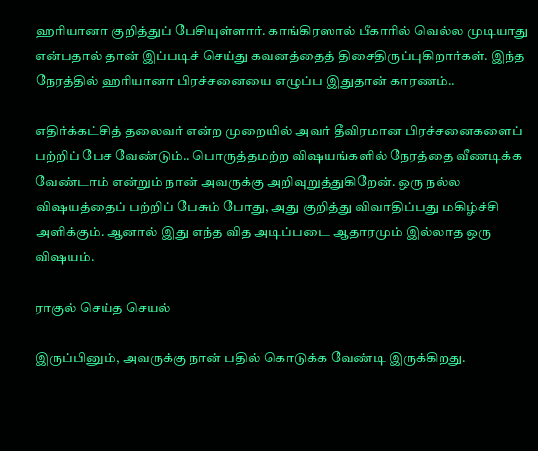ஹரியானா குறித்துப் பேசியுள்ளார். காங்கிரஸால் பீகாரில் வெல்ல முடியாது என்பதால் தான் இப்படிச் செய்து கவனத்தைத் திசைதிருப்புகிறார்கள். இந்த நேரத்தில் ஹரியானா பிரச்சனையை எழுப்ப இதுதான் காரணம்..

எதிர்க்கட்சித் தலைவர் என்ற முறையில் அவர் தீவிரமான பிரச்சனைகளைப் பற்றிப் பேச வேண்டும்.. பொருத்தமற்ற விஷயங்களில் நேரத்தை வீணடிக்க வேண்டாம் என்றும் நான் அவருக்கு அறிவுறுத்துகிறேன். ஒரு நல்ல விஷயத்தைப் பற்றிப் பேசும் போது, அது குறித்து விவாதிப்பது மகிழ்ச்சி அளிக்கும். ஆனால் இது எந்த வித அடிப்படை ஆதாரமும் இல்லாத ஒரு விஷயம்.

ராகுல் செய்த செயல்

இருப்பினும், அவருக்கு நான் பதில் கொடுக்க வேண்டி இருக்கிறது.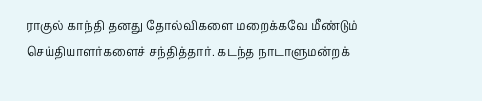ராகுல் காந்தி தனது தோல்விகளை மறைக்கவே மீண்டும் செய்தியாளர்களைச் சந்தித்தார். கடந்த நாடாளுமன்றக்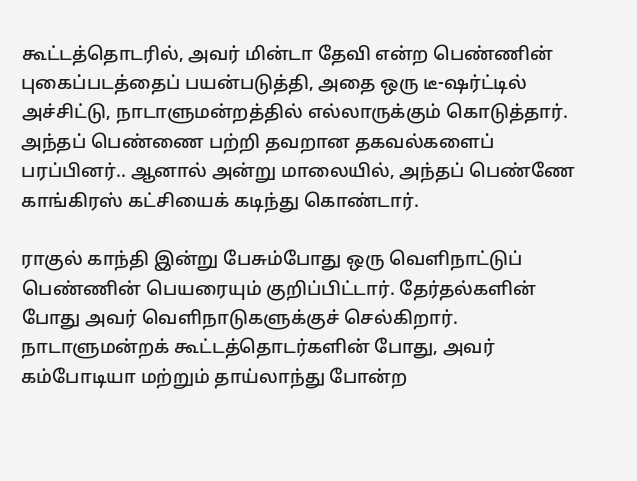கூட்டத்தொடரில், அவர் மின்டா தேவி என்ற பெண்ணின் புகைப்படத்தைப் பயன்படுத்தி, அதை ஒரு டீ-ஷர்ட்டில் அச்சிட்டு, நாடாளுமன்றத்தில் எல்லாருக்கும் கொடுத்தார். அந்தப் பெண்ணை பற்றி தவறான தகவல்களைப் பரப்பினர்.. ஆனால் அன்று மாலையில், அந்தப் பெண்ணே காங்கிரஸ் கட்சியைக் கடிந்து கொண்டார்.

ராகுல் காந்தி இன்று பேசும்போது ஒரு வெளிநாட்டுப் பெண்ணின் பெயரையும் குறிப்பிட்டார். தேர்தல்களின் போது அவர் வெளிநாடுகளுக்குச் செல்கிறார். நாடாளுமன்றக் கூட்டத்தொடர்களின் போது, அவர் கம்போடியா மற்றும் தாய்லாந்து போன்ற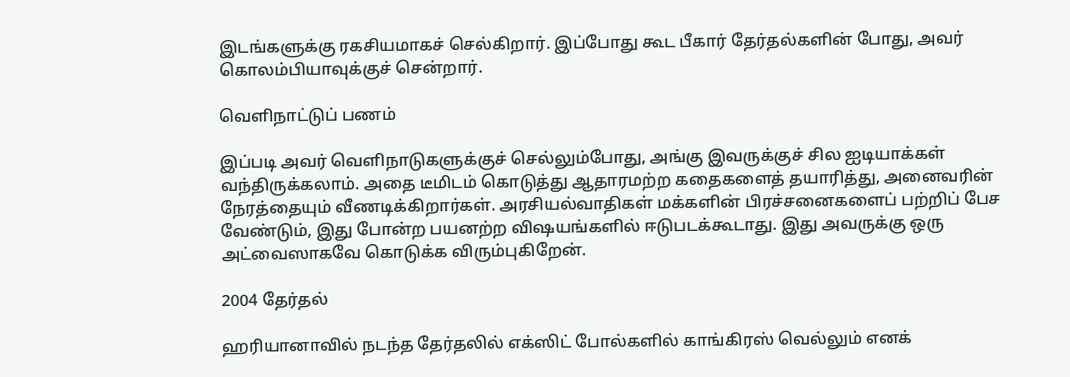இடங்களுக்கு ரகசியமாகச் செல்கிறார். இப்போது கூட பீகார் தேர்தல்களின் போது, அவர் கொலம்பியாவுக்குச் சென்றார்.

வெளிநாட்டுப் பணம்

இப்படி அவர் வெளிநாடுகளுக்குச் செல்லும்போது, அங்கு இவருக்குச் சில ஐடியாக்கள் வந்திருக்கலாம். அதை டீமிடம் கொடுத்து ஆதாரமற்ற கதைகளைத் தயாரித்து, அனைவரின் நேரத்தையும் வீணடிக்கிறார்கள். அரசியல்வாதிகள் மக்களின் பிரச்சனைகளைப் பற்றிப் பேச வேண்டும், இது போன்ற பயனற்ற விஷயங்களில் ஈடுபடக்கூடாது. இது அவருக்கு ஒரு அட்வைஸாகவே கொடுக்க விரும்புகிறேன்.

2004 தேர்தல்

ஹரியானாவில் நடந்த தேர்தலில் எக்ஸிட் போல்களில் காங்கிரஸ் வெல்லும் எனக்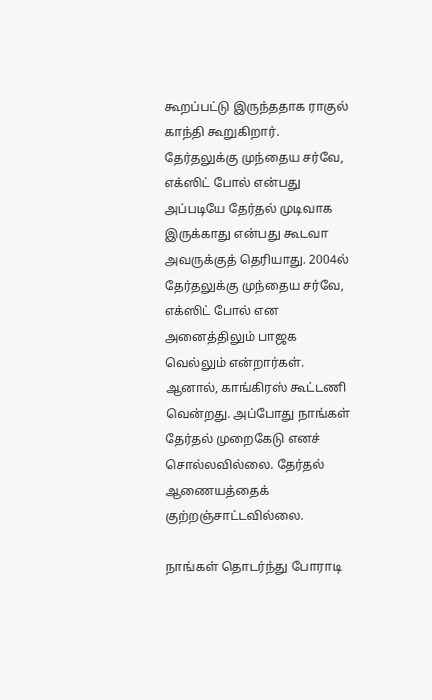கூறப்பட்டு இருந்ததாக ராகுல் காந்தி கூறுகிறார். தேர்தலுக்கு முந்தைய சர்வே, எக்ஸிட் போல் என்பது அப்படியே தேர்தல் முடிவாக இருக்காது என்பது கூடவா அவருக்குத் தெரியாது. 2004ல் தேர்தலுக்கு முந்தைய சர்வே, எக்ஸிட் போல் என அனைத்திலும் பாஜக வெல்லும் என்றார்கள். ஆனால், காங்கிரஸ் கூட்டணி வென்றது. அப்போது நாங்கள் தேர்தல் முறைகேடு எனச் சொல்லவில்லை. தேர்தல் ஆணையத்தைக் குற்றஞ்சாட்டவில்லை.

நாங்கள் தொடர்ந்து போராடி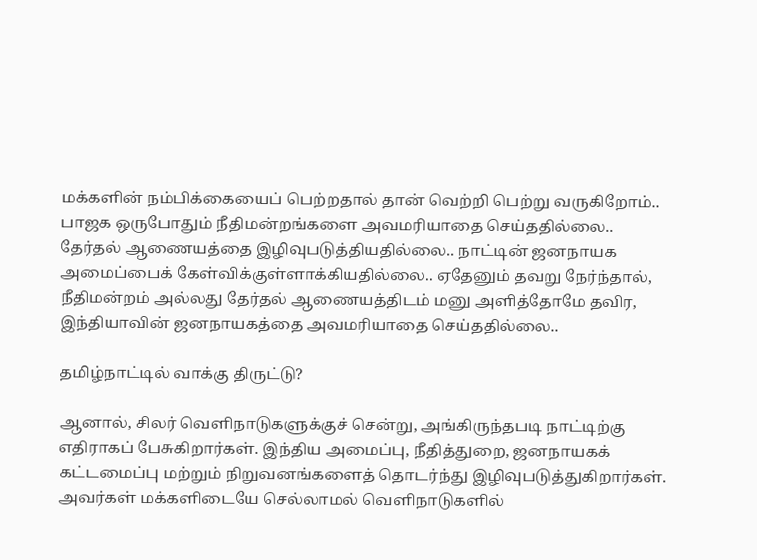மக்களின் நம்பிக்கையைப் பெற்றதால் தான் வெற்றி பெற்று வருகிறோம்.. பாஜக ஒருபோதும் நீதிமன்றங்களை அவமரியாதை செய்ததில்லை.. தேர்தல் ஆணையத்தை இழிவுபடுத்தியதில்லை.. நாட்டின் ஜனநாயக அமைப்பைக் கேள்விக்குள்ளாக்கியதில்லை.. ஏதேனும் தவறு நேர்ந்தால், நீதிமன்றம் அல்லது தேர்தல் ஆணையத்திடம் மனு அளித்தோமே தவிர, இந்தியாவின் ஜனநாயகத்தை அவமரியாதை செய்ததில்லை..

தமிழ்நாட்டில் வாக்கு திருட்டு?

ஆனால், சிலர் வெளிநாடுகளுக்குச் சென்று, அங்கிருந்தபடி நாட்டிற்கு எதிராகப் பேசுகிறார்கள். இந்திய அமைப்பு, நீதித்துறை, ஜனநாயகக் கட்டமைப்பு மற்றும் நிறுவனங்களைத் தொடர்ந்து இழிவுபடுத்துகிறார்கள். அவர்கள் மக்களிடையே செல்லாமல் வெளிநாடுகளில்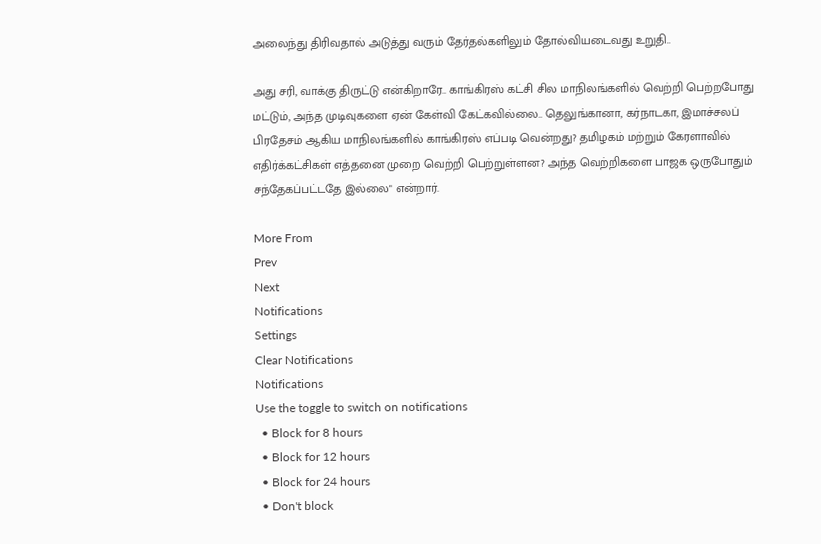அலைந்து திரிவதால் அடுத்து வரும் தேர்தல்களிலும் தோல்வியடைவது உறுதி..

அது சரி, வாக்கு திருட்டு என்கிறாரே.. காங்கிரஸ் கட்சி சில மாநிலங்களில் வெற்றி பெற்றபோது மட்டும், அந்த முடிவுகளை ஏன் கேள்வி கேட்கவில்லை.. தெலுங்கானா, கர்நாடகா, இமாச்சலப் பிரதேசம் ஆகிய மாநிலங்களில் காங்கிரஸ் எப்படி வென்றது? தமிழகம் மற்றும் கேரளாவில் எதிர்க்கட்சிகள் எத்தனை முறை வெற்றி பெற்றுள்ளன? அந்த வெற்றிகளை பாஜக ஒருபோதும் சந்தேகப்பட்டதே இல்லை" என்றார்.

More From
Prev
Next
Notifications
Settings
Clear Notifications
Notifications
Use the toggle to switch on notifications
  • Block for 8 hours
  • Block for 12 hours
  • Block for 24 hours
  • Don't block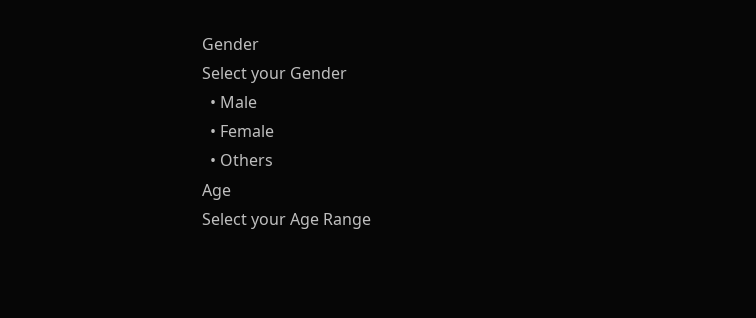Gender
Select your Gender
  • Male
  • Female
  • Others
Age
Select your Age Range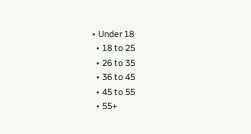• Under 18
  • 18 to 25
  • 26 to 35
  • 36 to 45
  • 45 to 55
  • 55+